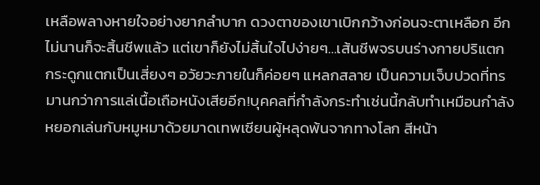เหลือพลางหายใจอย่างยากลำบาก ดวงตาของเขาเบิกกว้างก่อนจะตาเหลือก อีกไม่นานก็จะสิ้นชีพแล้ว แต่เขาก็ยังไม่สิ้นใจไปง่ายๆ…เส้นชีพจรบนร่างกายปริแตก กระดูกแตกเป็นเสี่ยงๆ อวัยวะภายในก็ค่อยๆ แหลกสลาย เป็นความเจ็บปวดที่ทรมานกว่าการแล่เนื้อเถือหนังเสียอีก!บุคคลที่กำลังกระทำเช่นนี้กลับทำเหมือนกำลังหยอกเล่นกับหมูหมาด้วยมาดเทพเซียนผู้หลุดพ้นจากทางโลก สีหน้า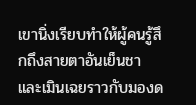เขานิ่งเรียบทำให้ผู้คนรู้สึกถึงสายตาอันเย็นชาและเมินเฉยราวกับมองด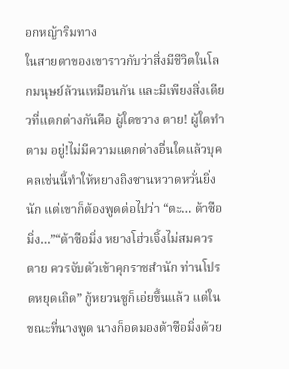อกหญ้าริมทาง
ในสายตาของเขาราวกับว่าสิ่งมีชีวิตในโลกมนุษย์ล้วนเหมือนกัน และมีเพียงสิ่งเดียวที่แตกต่างกันคือ ผู้ใดขวาง ตาย! ผู้ใดทำตาม อยู่!ไม่มีความแตกต่างอื่นใดแล้วบุคคลเช่นนี้ทำให้หยางถิงซานหวาดหวั่นยิ่งนัก แต่เขาก็ต้องพูดต่อไปว่า “ตะ… ต้าซือมิ่ง…”“ต้าซือมิ่ง หยางโฮ่วเจิ้งไม่สมควรตาย ควรจับตัวเข้าคุกราชสำนัก ท่านโปรดหยุดเถิด” กู้หยวนซูก็เอ่ยขึ้นแล้ว แต่ในขณะที่นางพูด นางก็อดมองต้าซือมิ่งด้วย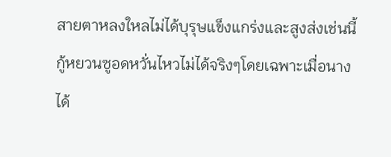สายตาหลงใหลไม่ได้บุรุษแข็งแกร่งและสูงส่งเช่นนี้ กู้หยวนซูอดหวั่นไหวไม่ได้จริงๆโดยเฉพาะเมื่อนางได้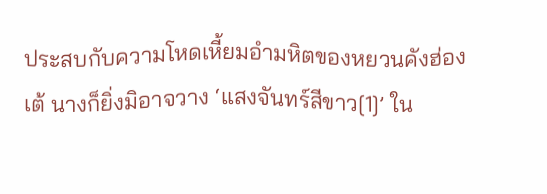ประสบกับความโหดเหี้ยมอำมหิตของหยวนคังฮ่องเต้ นางก็ยิ่งมิอาจวาง ‘แสงจันทร์สีขาว[1]’ ใน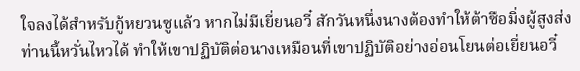ใจลงได้สำหรับกู้หยวนซูแล้ว หากไม่มีเยี่ยนอวี๋ สักวันหนึ่งนางต้องทำให้ต้าซือมิ่งผู้สูงส่งท่านนี้หวั่นไหวได้ ทำให้เขาปฏิบัติต่อนางเหมือนที่เขาปฏิบัติอย่างอ่อนโยนต่อเยี่ยนอวี๋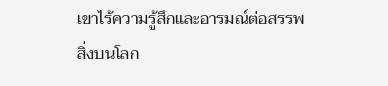เขาไร้ความรู้สึกและอารมณ์ต่อสรรพสิ่งบนโลก